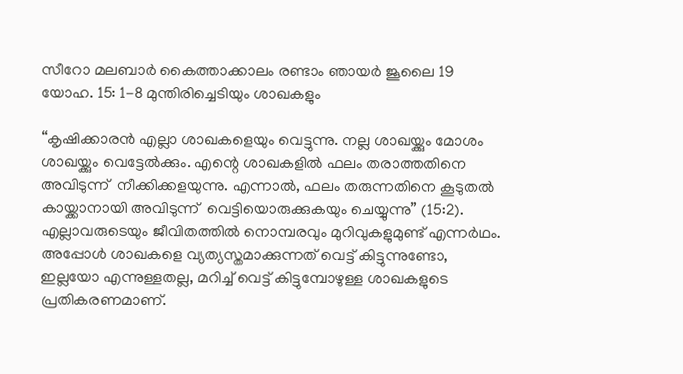സീറോ മലബാർ കൈത്താക്കാലം രണ്ടാം ഞായർ ജൂലൈ 19 യോഹ. 15: 1-8 മുന്തിരിച്ചെടിയും ശാഖകളും

“കൃഷിക്കാരന്‍ എല്ലാ ശാഖകളെയും വെട്ടുന്നു. നല്ല ശാഖയ്ക്കും മോശം ശാഖയ്ക്കും വെട്ടേല്‍ക്കും. എന്റെ ശാഖകളില്‍ ഫലം തരാത്തതിനെ അവിടുന്ന്  നീക്കിക്കളയുന്നു. എന്നാല്‍, ഫലം തരുന്നതിനെ കൂടുതല്‍ കായ്ക്കാനായി അവിടുന്ന്  വെട്ടിയൊരുക്കുകയും ചെയ്യുന്നു” (15:2). എല്ലാവരുടെയും ജീവിതത്തില്‍ നൊമ്പരവും മുറിവുകളുമുണ്ട് എന്നർഥം. അപ്പോള്‍ ശാഖകളെ വ്യത്യസ്തമാക്കുന്നത് വെട്ട് കിട്ടുന്നുണ്ടോ, ഇല്ലയോ എന്നുള്ളതല്ല, മറിച്ച് വെട്ട് കിട്ടുമ്പോഴുള്ള ശാഖകളുടെ പ്രതികരണമാണ്.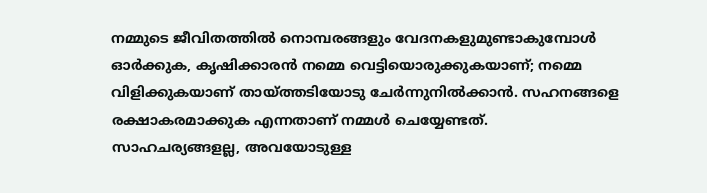നമ്മുടെ ജീവിതത്തില്‍ നൊമ്പരങ്ങളും വേദനകളുമുണ്ടാകുമ്പോള്‍ ഓര്‍ക്കുക, കൃഷിക്കാരന്‍ നമ്മെ വെട്ടിയൊരുക്കുകയാണ്; നമ്മെ വിളിക്കുകയാണ് തായ്ത്തടിയോടു ചേര്‍ന്നുനില്‍ക്കാന്‍. സഹനങ്ങളെ രക്ഷാകരമാക്കുക എന്നതാണ് നമ്മൾ ചെയ്യേണ്ടത്. സാഹചര്യങ്ങളല്ല, അവയോടുള്ള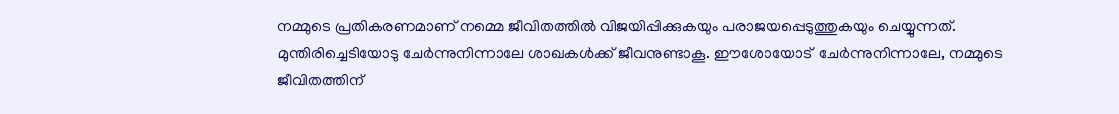നമ്മുടെ പ്രതികരണമാണ് നമ്മെ ജീവിതത്തിൽ വിജയിപ്പിക്കുകയും പരാജയപ്പെടുത്തുകയും ചെയ്യുന്നത്. മുന്തിരിച്ചെടിയോടു ചേർന്നുനിന്നാലേ ശാഖകൾക്ക് ജീവനുണ്ടാകൂ. ഈശോയോട്  ചേർന്നുനിന്നാലേ, നമ്മുടെ ജീവിതത്തിന്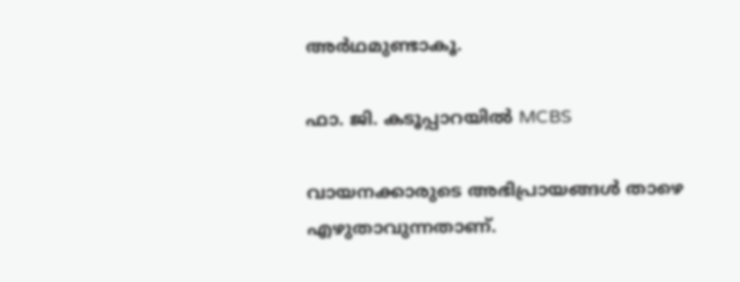അർഥമുണ്ടാകൂ.

ഫാ. ജി. കടൂപ്പാറയിൽ MCBS

വായനക്കാരുടെ അഭിപ്രായങ്ങൾ താഴെ എഴുതാവുന്നതാണ്.